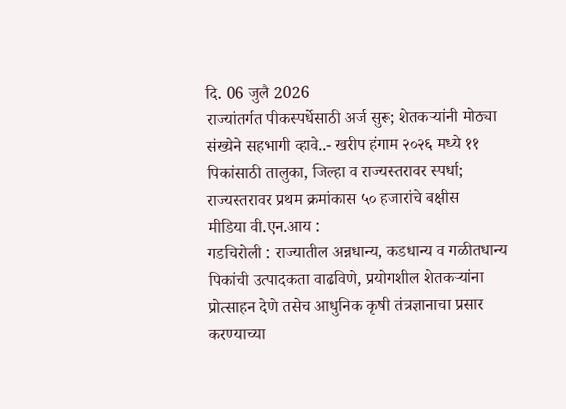दि. 06 जुलै 2026
राज्यांतर्गत पीकस्पर्धेसाठी अर्ज सुरू; शेतकऱ्यांनी मोठ्या संख्येने सहभागी व्हावे..- खरीप हंगाम २०२६ मध्ये ११ पिकांसाठी तालुका, जिल्हा व राज्यस्तरावर स्पर्धा; राज्यस्तरावर प्रथम क्रमांकास ५० हजारांचे बक्षीस
मीडिया वी.एन.आय :
गडचिरोली : राज्यातील अन्नधान्य, कडधान्य व गळीतधान्य पिकांची उत्पादकता वाढविणे, प्रयोगशील शेतकऱ्यांना प्रोत्साहन देणे तसेच आधुनिक कृषी तंत्रज्ञानाचा प्रसार करण्याच्या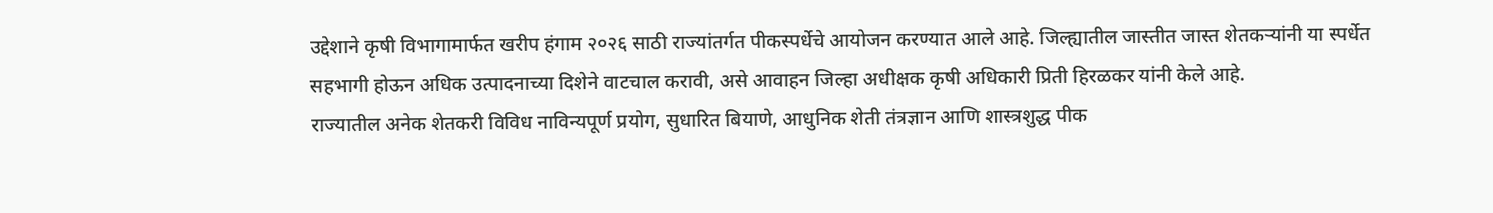उद्देशाने कृषी विभागामार्फत खरीप हंगाम २०२६ साठी राज्यांतर्गत पीकस्पर्धेचे आयोजन करण्यात आले आहे. जिल्ह्यातील जास्तीत जास्त शेतकऱ्यांनी या स्पर्धेत सहभागी होऊन अधिक उत्पादनाच्या दिशेने वाटचाल करावी, असे आवाहन जिल्हा अधीक्षक कृषी अधिकारी प्रिती हिरळकर यांनी केले आहे.
राज्यातील अनेक शेतकरी विविध नाविन्यपूर्ण प्रयोग, सुधारित बियाणे, आधुनिक शेती तंत्रज्ञान आणि शास्त्रशुद्ध पीक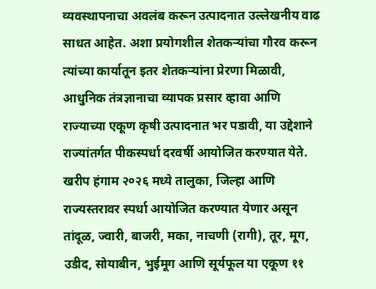व्यवस्थापनाचा अवलंब करून उत्पादनात उल्लेखनीय वाढ साधत आहेत. अशा प्रयोगशील शेतकऱ्यांचा गौरव करून त्यांच्या कार्यातून इतर शेतकऱ्यांना प्रेरणा मिळावी, आधुनिक तंत्रज्ञानाचा व्यापक प्रसार व्हावा आणि राज्याच्या एकूण कृषी उत्पादनात भर पडावी, या उद्देशाने राज्यांतर्गत पीकस्पर्धा दरवर्षी आयोजित करण्यात येते.
खरीप हंगाम २०२६ मध्ये तालुका, जिल्हा आणि राज्यस्तरावर स्पर्धा आयोजित करण्यात येणार असून तांदूळ, ज्वारी, बाजरी, मका, नाचणी (रागी), तूर, मूग, उडीद, सोयाबीन, भुईमूग आणि सूर्यफूल या एकूण ११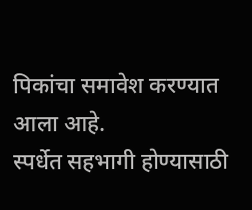पिकांचा समावेश करण्यात आला आहे.
स्पर्धेत सहभागी होण्यासाठी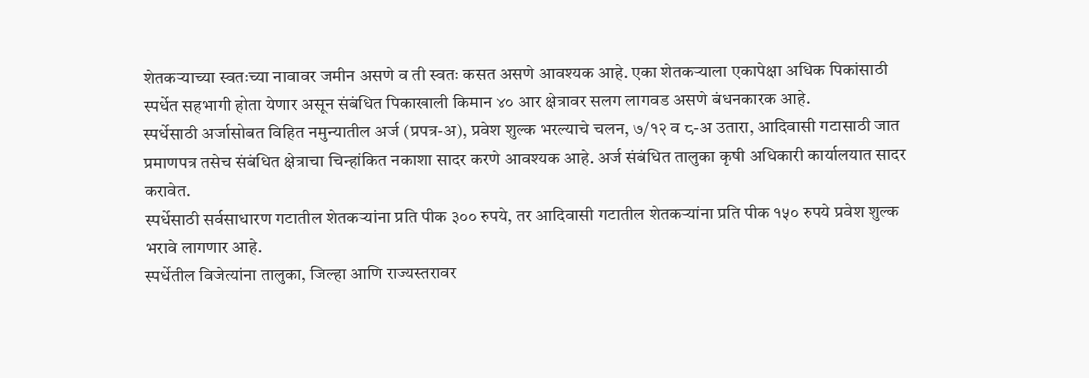शेतकऱ्याच्या स्वतःच्या नावावर जमीन असणे व ती स्वतः कसत असणे आवश्यक आहे. एका शेतकऱ्याला एकापेक्षा अधिक पिकांसाठी स्पर्धेत सहभागी होता येणार असून संबंधित पिकाखाली किमान ४० आर क्षेत्रावर सलग लागवड असणे बंधनकारक आहे.
स्पर्धेसाठी अर्जासोबत विहित नमुन्यातील अर्ज (प्रपत्र-अ), प्रवेश शुल्क भरल्याचे चलन, ७/१२ व ८-अ उतारा, आदिवासी गटासाठी जात प्रमाणपत्र तसेच संबंधित क्षेत्राचा चिन्हांकित नकाशा सादर करणे आवश्यक आहे. अर्ज संबंधित तालुका कृषी अधिकारी कार्यालयात सादर करावेत.
स्पर्धेसाठी सर्वसाधारण गटातील शेतकऱ्यांना प्रति पीक ३०० रुपये, तर आदिवासी गटातील शेतकऱ्यांना प्रति पीक १५० रुपये प्रवेश शुल्क भरावे लागणार आहे.
स्पर्धेतील विजेत्यांना तालुका, जिल्हा आणि राज्यस्तरावर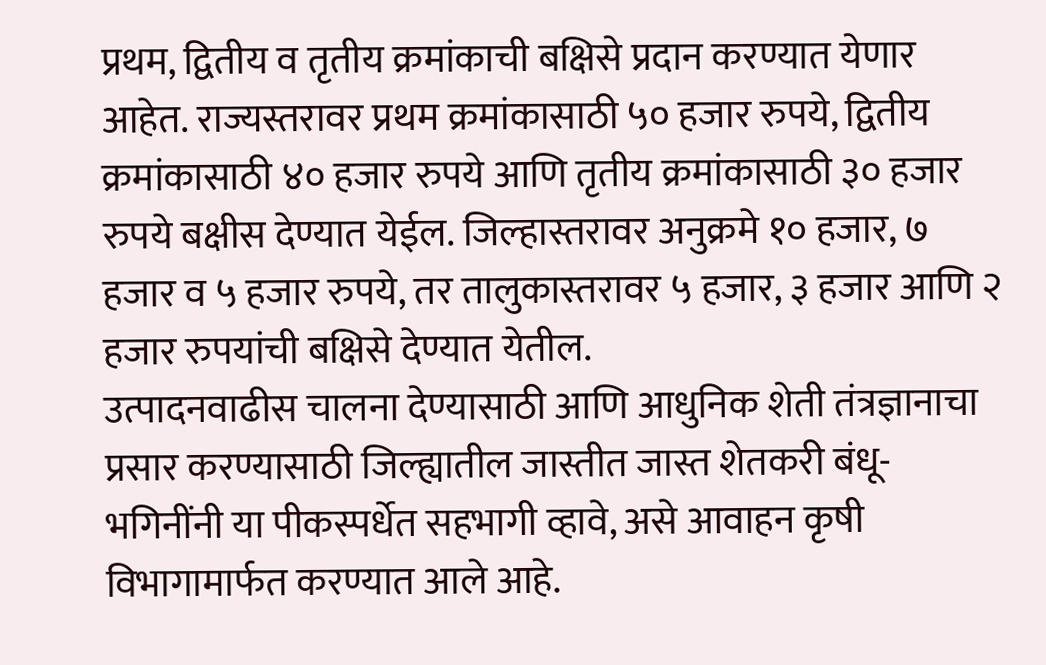प्रथम, द्वितीय व तृतीय क्रमांकाची बक्षिसे प्रदान करण्यात येणार आहेत. राज्यस्तरावर प्रथम क्रमांकासाठी ५० हजार रुपये, द्वितीय क्रमांकासाठी ४० हजार रुपये आणि तृतीय क्रमांकासाठी ३० हजार रुपये बक्षीस देण्यात येईल. जिल्हास्तरावर अनुक्रमे १० हजार, ७ हजार व ५ हजार रुपये, तर तालुकास्तरावर ५ हजार, ३ हजार आणि २ हजार रुपयांची बक्षिसे देण्यात येतील.
उत्पादनवाढीस चालना देण्यासाठी आणि आधुनिक शेती तंत्रज्ञानाचा प्रसार करण्यासाठी जिल्ह्यातील जास्तीत जास्त शेतकरी बंधू-भगिनींनी या पीकस्पर्धेत सहभागी व्हावे, असे आवाहन कृषी विभागामार्फत करण्यात आले आहे.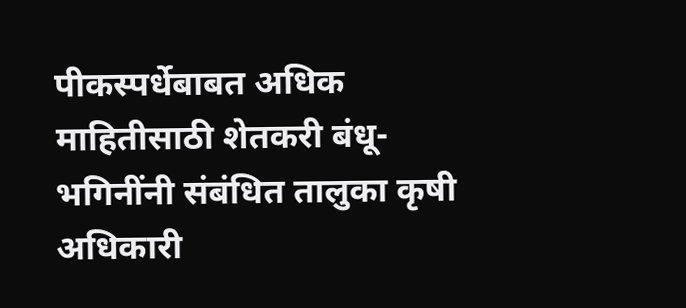पीकस्पर्धेबाबत अधिक माहितीसाठी शेतकरी बंधू-भगिनींनी संबंधित तालुका कृषी अधिकारी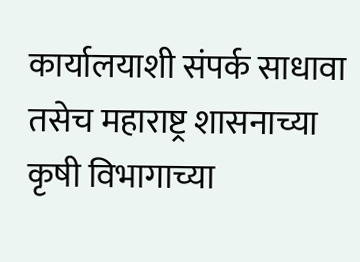कार्यालयाशी संपर्क साधावा तसेच महाराष्ट्र शासनाच्या कृषी विभागाच्या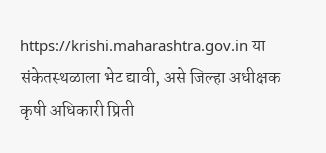https://krishi.maharashtra.gov.in या संकेतस्थळाला भेट द्यावी, असे जिल्हा अधीक्षक कृषी अधिकारी प्रिती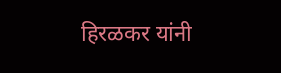हिरळकर यांनी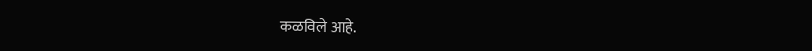कळविले आहे.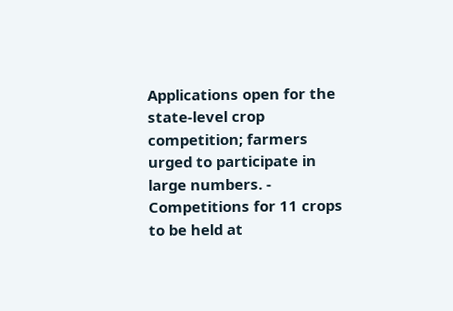Applications open for the state-level crop competition; farmers urged to participate in large numbers. - Competitions for 11 crops to be held at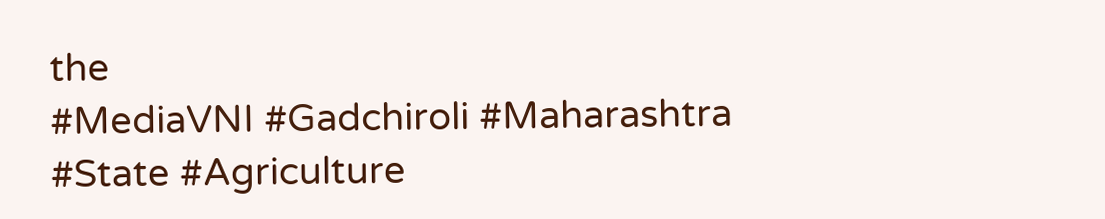the
#MediaVNI #Gadchiroli #Maharashtra #State #Agriculture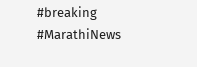#breaking #MarathiNews